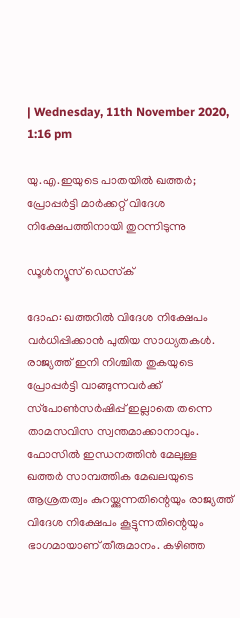| Wednesday, 11th November 2020, 1:16 pm

യു.എ.ഇയുടെ പാതയില്‍ ഖത്തര്‍; പ്രോപ്പര്‍ട്ടി മാര്‍ക്കറ്റ് വിദേശ നിക്ഷേപത്തിനായി തുറന്നിടുന്നു

ഡൂള്‍ന്യൂസ് ഡെസ്‌ക്

ദോഹ: ഖത്തറില്‍ വിദേശ നിക്ഷേപം വര്‍ധിപ്പിക്കാന്‍ പുതിയ സാധ്യതകള്‍. രാജ്യത്ത് ഇനി നിശ്ചിത തുകയുടെ പ്രോപ്പര്‍ട്ടി വാങ്ങുന്നവര്‍ക്ക് സ്‌പോണ്‍സര്‍ഷിപ്പ് ഇല്ലാതെ തന്നെ താമസവിസ സ്വന്തമാക്കാനാവും. ഫോസില്‍ ഇന്ധനത്തിന്‍ മേലുള്ള ഖത്തര്‍ സാമ്പത്തിക മേഖലയുടെ ആശ്രതത്വം കുറയ്ക്കുന്നതിന്റെയും രാജ്യത്ത് വിദേശ നിക്ഷേപം കൂട്ടുന്നതിന്റെയും ഭാഗമായാണ് തീരുമാനം. കഴിഞ്ഞ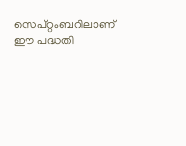സെപ്റ്റംബറിലാണ് ഈ പദ്ധതി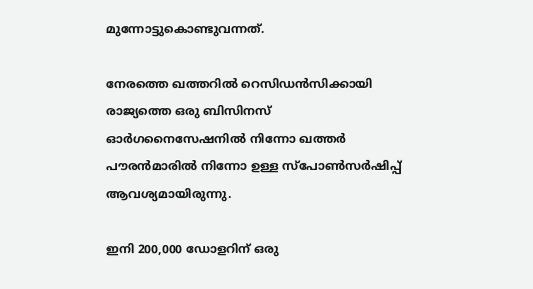മുന്നോട്ടുകൊണ്ടുവന്നത്.

നേരത്തെ ഖത്തറില്‍ റെസിഡന്‍സിക്കായി രാജ്യത്തെ ഒരു ബിസിനസ് ഓര്‍ഗനൈസേഷനില്‍ നിന്നോ ഖത്തര്‍ പൗരന്‍മാരില്‍ നിന്നോ ഉള്ള സ്‌പോണ്‍സര്‍ഷിപ്പ് ആവശ്യമായിരുന്നു.

ഇനി 200,000 ഡോളറിന് ഒരു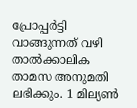പ്രോപ്പര്‍ട്ടി വാങ്ങുന്നത് വഴി താല്‍ക്കാലിക താമസ അനുമതി ലഭിക്കും. 1 മില്യണ്‍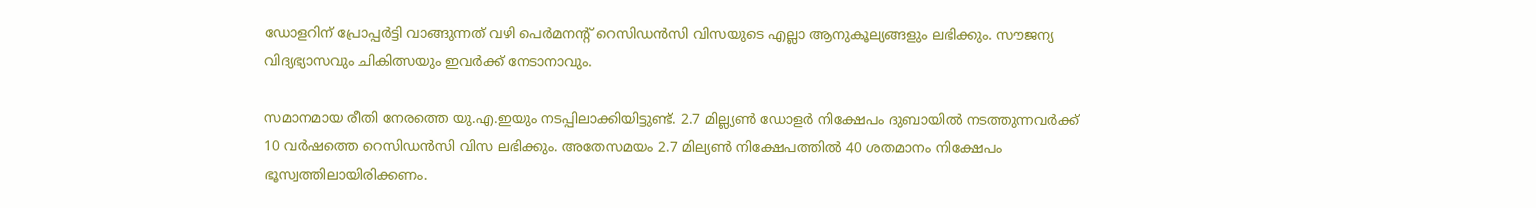ഡോളറിന് പ്രോപ്പര്‍ട്ടി വാങ്ങുന്നത് വഴി പെര്‍മനന്റ് റെസിഡന്‍സി വിസയുടെ എല്ലാ ആനുകൂല്യങ്ങളും ലഭിക്കും. സൗജന്യ വിദ്യഭ്യാസവും ചികിത്സയും ഇവര്‍ക്ക് നേടാനാവും.

സമാനമായ രീതി നേരത്തെ യു.എ.ഇയും നടപ്പിലാക്കിയിട്ടുണ്ട്. 2.7 മില്ല്യണ്‍ ഡോളര്‍ നിക്ഷേപം ദുബായില്‍ നടത്തുന്നവര്‍ക്ക് 10 വര്‍ഷത്തെ റെസിഡന്‍സി വിസ ലഭിക്കും. അതേസമയം 2.7 മില്യണ്‍ നിക്ഷേപത്തില്‍ 40 ശതമാനം നിക്ഷേപം ഭൂസ്വത്തിലായിരിക്കണം.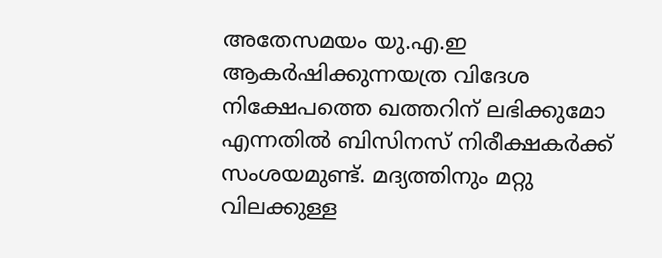അതേസമയം യു.എ.ഇ ആകര്‍ഷിക്കുന്നയത്ര വിദേശ നിക്ഷേപത്തെ ഖത്തറിന് ലഭിക്കുമോ എന്നതില്‍ ബിസിനസ് നിരീക്ഷകര്‍ക്ക് സംശയമുണ്ട്. മദ്യത്തിനും മറ്റു വിലക്കുള്ള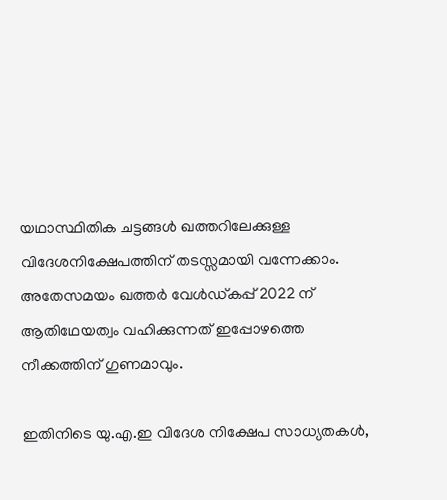യഥാസ്ഥിതിക ചട്ടങ്ങള്‍ ഖത്തറിലേക്കുള്ള വിദേശനിക്ഷേപത്തിന് തടസ്സമായി വന്നേക്കാം. അതേസമയം ഖത്തര്‍ വേള്‍ഡ്കപ്പ് 2022 ന് ആതിഥേയത്വം വഹിക്കുന്നത് ഇപ്പോഴത്തെ നീക്കത്തിന് ഗുണമാവും.

ഇതിനിടെ യു.എ.ഇ വിദേശ നിക്ഷേപ സാധ്യതകള്‍,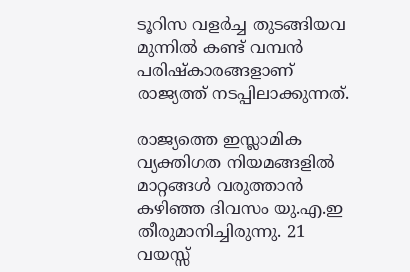ടൂറിസ വളര്‍ച്ച തുടങ്ങിയവ മുന്നില്‍ കണ്ട് വമ്പന്‍ പരിഷ്‌കാരങ്ങളാണ് രാജ്യത്ത് നടപ്പിലാക്കുന്നത്.

രാജ്യത്തെ ഇസ്ലാമിക വ്യക്തിഗത നിയമങ്ങളില്‍ മാറ്റങ്ങള്‍ വരുത്താന്‍ കഴിഞ്ഞ ദിവസം യു.എ.ഇ തീരുമാനിച്ചിരുന്നു. 21 വയസ്സ്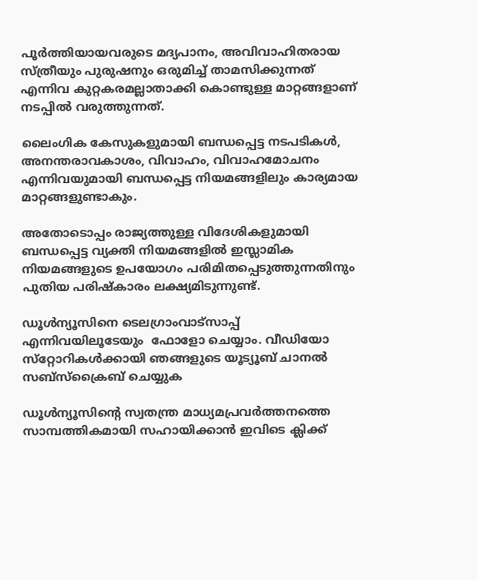പൂര്‍ത്തിയായവരുടെ മദ്യപാനം, അവിവാഹിതരായ സ്ത്രീയും പുരുഷനും ഒരുമിച്ച് താമസിക്കുന്നത് എന്നിവ കുറ്റകരമല്ലാതാക്കി കൊണ്ടുള്ള മാറ്റങ്ങളാണ് നടപ്പില്‍ വരുത്തുന്നത്.

ലൈംഗിക കേസുകളുമായി ബന്ധപ്പെട്ട നടപടികള്‍, അനന്തരാവകാശം, വിവാഹം, വിവാഹമോചനം എന്നിവയുമായി ബന്ധപ്പെട്ട നിയമങ്ങളിലും കാര്യമായ മാറ്റങ്ങളുണ്ടാകും.

അതോടൊപ്പം രാജ്യത്തുള്ള വിദേശികളുമായി ബന്ധപ്പെട്ട വ്യക്തി നിയമങ്ങളില്‍ ഇസ്ലാമിക നിയമങ്ങളുടെ ഉപയോഗം പരിമിതപ്പെടുത്തുന്നതിനും പുതിയ പരിഷ്‌കാരം ലക്ഷ്യമിടുന്നുണ്ട്.

ഡൂള്‍ന്യൂസിനെ ടെലഗ്രാംവാട്‌സാപ്പ് എന്നിവയിലൂടേയും  ഫോളോ ചെയ്യാം. വീഡിയോ സ്‌റ്റോറികള്‍ക്കായി ഞങ്ങളുടെ യൂട്യൂബ് ചാനല്‍ സബ്‌സ്‌ക്രൈബ് ചെയ്യുക

ഡൂള്‍ന്യൂസിന്റെ സ്വതന്ത്ര മാധ്യമപ്രവര്‍ത്തനത്തെ സാമ്പത്തികമായി സഹായിക്കാന്‍ ഇവിടെ ക്ലിക്ക്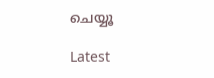ചെയ്യൂ

Latest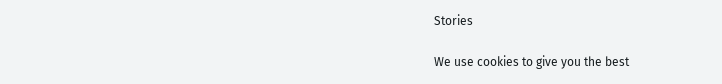Stories

We use cookies to give you the best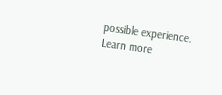possible experience. Learn more